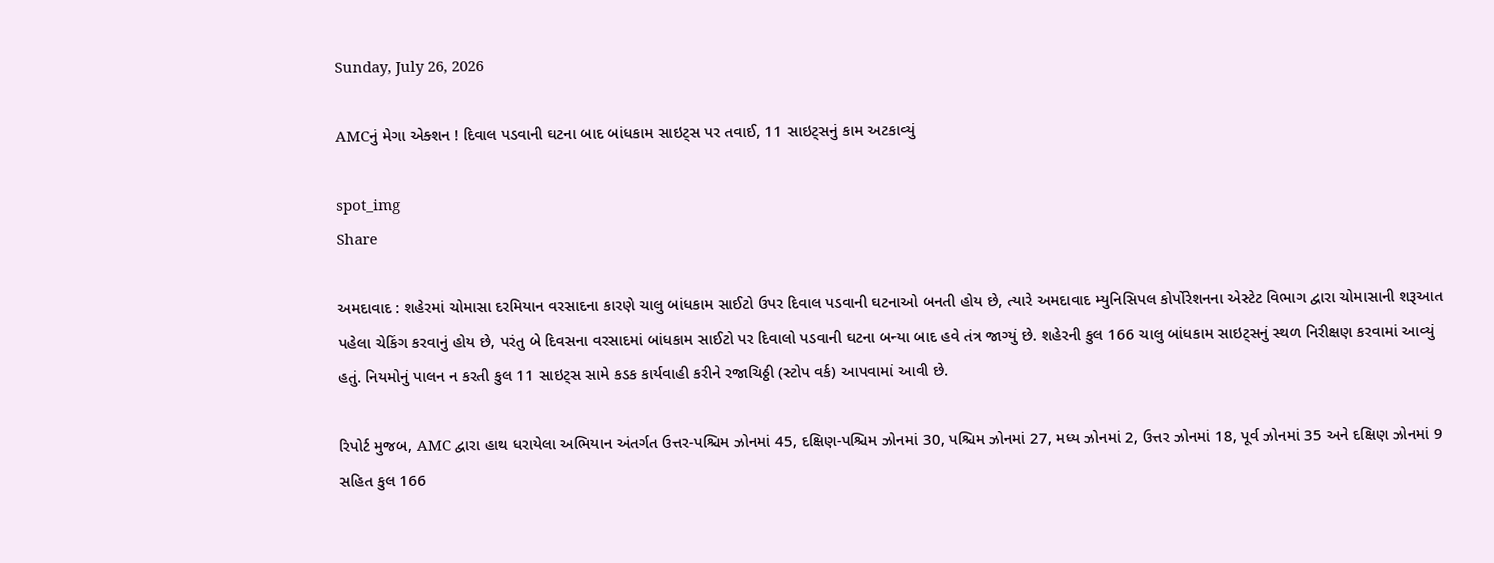Sunday, July 26, 2026

AMCનું મેગા એક્શન ! દિવાલ પડવાની ઘટના બાદ બાંધકામ સાઇટ્સ પર તવાઈ, 11 સાઇટ્સનું કામ અટકાવ્યું

spot_img
Share

અમદાવાદ : શહેરમાં ચોમાસા દરમિયાન વરસાદના કારણે ચાલુ બાંધકામ સાઈટો ઉપર દિવાલ પડવાની ઘટનાઓ બનતી હોય છે, ત્યારે અમદાવાદ મ્યુનિસિપલ કોર્પોરેશનના એસ્ટેટ વિભાગ દ્વારા ચોમાસાની શરૂઆત પહેલા ચેકિંગ કરવાનું હોય છે, પરંતુ બે દિવસના વરસાદમાં બાંધકામ સાઈટો પર દિવાલો પડવાની ઘટના બન્યા બાદ હવે તંત્ર જાગ્યું છે. શહેરની કુલ 166 ચાલુ બાંધકામ સાઇટ્સનું સ્થળ નિરીક્ષણ કરવામાં આવ્યું હતું. નિયમોનું પાલન ન કરતી કુલ 11 સાઇટ્સ સામે કડક કાર્યવાહી કરીને રજાચિઠ્ઠી (સ્ટોપ વર્ક) આપવામાં આવી છે.

રિપોર્ટ મુજબ, AMC દ્વારા હાથ ધરાયેલા અભિયાન અંતર્ગત ઉત્તર-પશ્ચિમ ઝોનમાં 45, દક્ષિણ-પશ્ચિમ ઝોનમાં 30, પશ્ચિમ ઝોનમાં 27, મધ્ય ઝોનમાં 2, ઉત્તર ઝોનમાં 18, પૂર્વ ઝોનમાં 35 અને દક્ષિણ ઝોનમાં 9 સહિત કુલ 166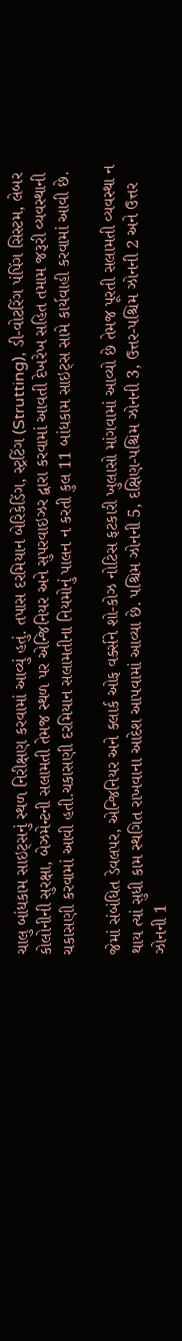ચાલુ બાંધકામ સાઇટ્સનું સ્થળ નિરીક્ષણ કરવામાં આવ્યું હતું. તપાસ દરમિયાન બેરિકેડિંગ, સ્ટ્રટિંગ (Strutting), ડી-વોટરિંગ પંપિંગ સિસ્ટમ, લેબર કોલોનીની સુરક્ષા, બેઝમેન્ટની સલામતી તેમજ સ્થળ પર એન્જિનિયર અને સુપરવાઇઝર દ્વારા કરવામાં આવતી દેખરેખ સહિત તમામ જરૂરી વ્યવસ્થાની ચકાસણી કરવામાં આવી હતી.ચકાસણી દરમિયાન સલામતીના નિયમોનું પાલન ન કરતી કુલ 11 બાંધકામ સાઇટ્સ સામે કાર્યવાહી કરવામાં આવી છે.

જેમાં સંબંધિત ડેવલપર, એન્જિનિયર અને ક્લાર્ક ઓફ વર્ક્સને શો-કોઝ નોટિસ ફટકારી ખુલાસો માંગવામાં આવ્યો છે તેમજ પૂરતી સલામતી વ્યવસ્થા ન થાય ત્યાં સુધી કામ સ્થગિત રાખવાના આદેશ આપવામાં આવ્યા છે. પશ્ચિમ ઝોનની 5, દક્ષિણ-પશ્ચિમ ઝોનની 3, ઉત્તર-પશ્ચિમ ઝોનની 2 અને ઉત્તર ઝોનની 1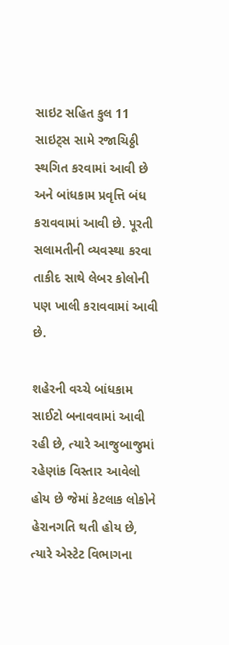સાઇટ સહિત કુલ 11 સાઇટ્સ સામે રજાચિઠ્ઠી સ્થગિત કરવામાં આવી છે અને બાંધકામ પ્રવૃત્તિ બંધ કરાવવામાં આવી છે. પૂરતી સલામતીની વ્યવસ્થા કરવા તાકીદ સાથે લેબર કોલોની પણ ખાલી કરાવવામાં આવી છે.

શહેરની વચ્ચે બાંધકામ સાઈટો બનાવવામાં આવી રહી છે, ત્યારે આજુબાજુમાં રહેણાંક વિસ્તાર આવેલો હોય છે જેમાં કેટલાક લોકોને હેરાનગતિ થતી હોય છે, ત્યારે એસ્ટેટ વિભાગના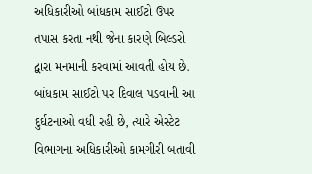અધિકારીઓ બાંધકામ સાઈટો ઉપર તપાસ કરતા નથી જેના કારણે બિલ્ડરો દ્વારા મનમાની કરવામાં આવતી હોય છે. બાંધકામ સાઈટો પર દિવાલ પડવાની આ દુર્ઘટનાઓ વધી રહી છે, ત્યારે એસ્ટેટ વિભાગના અધિકારીઓ કામગીરી બતાવી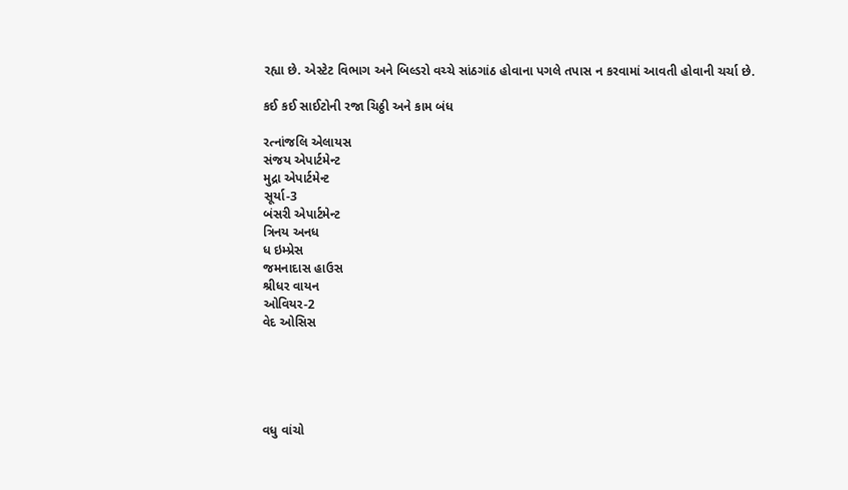રહ્યા છે. એસ્ટેટ વિભાગ અને બિલ્ડરો વચ્ચે સાંઠગાંઠ હોવાના પગલે તપાસ ન કરવામાં આવતી હોવાની ચર્ચા છે.

કઈ કઈ સાઈટોની રજા ચિઠ્ઠી અને કામ બંધ

રત્નાંજલિ એલાયસ
સંજય એપાર્ટમેન્ટ
મુદ્રા એપાર્ટમેન્ટ
સૂર્યા-3
બંસરી એપાર્ટમેન્ટ
ત્રિનય અનધ
ધ ઇમ્પ્રેસ
જમનાદાસ હાઉસ
શ્રીધર વાયન
ઓવિયર-2
વેદ ઓસિસ





વધુ વાંચો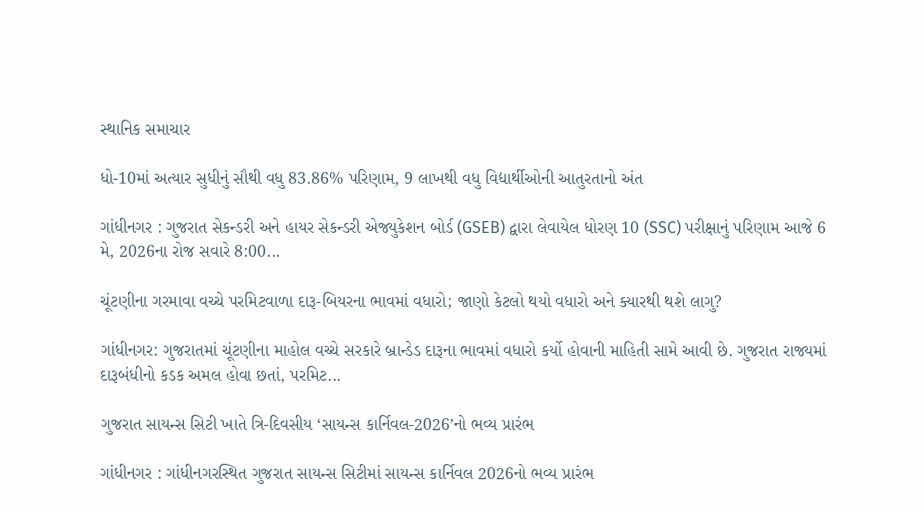સ્થાનિક સમાચાર

ધો-10માં અત્યાર સુધીનું સૌથી વધુ 83.86% પરિણામ, 9 લાખથી વધુ વિદ્યાર્થીઓની આતુરતાનો અંત

ગાંધીનગર : ગુજરાત સેકન્ડરી અને હાયર સેકન્ડરી એજ્યુકેશન બોર્ડ (GSEB) દ્વારા લેવાયેલ ધોરણ 10 (SSC) પરીક્ષાનું પરિણામ આજે 6 મે, 2026ના રોજ સવારે 8:00...

ચૂંટણીના ગરમાવા વચ્ચે પરમિટવાળા દારૂ-બિયરના ભાવમાં વધારો; જાણો કેટલો થયો વધારો અને ક્યારથી થશે લાગુ?

ગાંધીનગર: ગુજરાતમાં ચૂંટણીના માહોલ વચ્ચે સરકારે બ્રાન્ડેડ દારૂના ભાવમાં વધારો કર્યો હોવાની માહિતી સામે આવી છે. ગુજરાત રાજ્યમાં દારૂબંધીનો કડક અમલ હોવા છતાં, પરમિટ...

ગુજરાત સાયન્સ સિટી ખાતે ત્રિ-દિવસીય ‘સાયન્સ કાર્નિવલ-2026’નો ભવ્ય પ્રારંભ

ગાંધીનગર : ગાંધીનગરસ્થિત ગુજરાત સાયન્સ સિટીમાં સાયન્સ કાર્નિવલ 2026નો ભવ્ય પ્રારંભ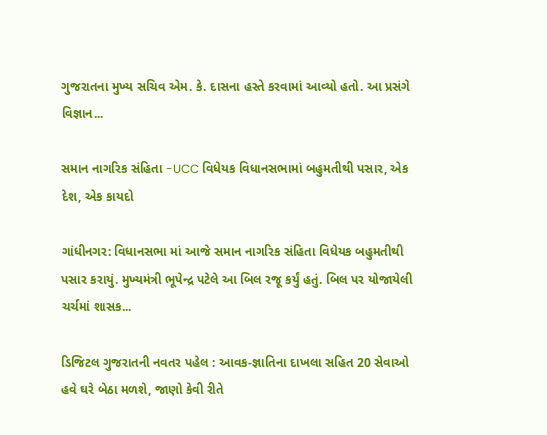ગુજરાતના મુખ્ય સચિવ એમ. કે. દાસના હસ્તે કરવામાં આવ્યો હતો. આ પ્રસંગે વિજ્ઞાન...

સમાન નાગરિક સંહિતા -UCC વિધેયક વિધાનસભામાં બહુમતીથી પસાર, એક દેશ, એક કાયદો

ગાંધીનગર: વિધાનસભા માં આજે સમાન નાગરિક સંહિતા વિધેયક બહુમતીથી પસાર કરાયું. મુખ્યમંત્રી ભૂપેન્દ્ર પટેલે આ બિલ રજૂ કર્યું હતું. બિલ પર યોજાયેલી ચર્ચમાં શાસક...

ડિજિટલ ગુજરાતની નવતર પહેલ : આવક-જ્ઞાતિના દાખલા સહિત 20 સેવાઓ હવે ઘરે બેઠા મળશે, જાણો કેવી રીતે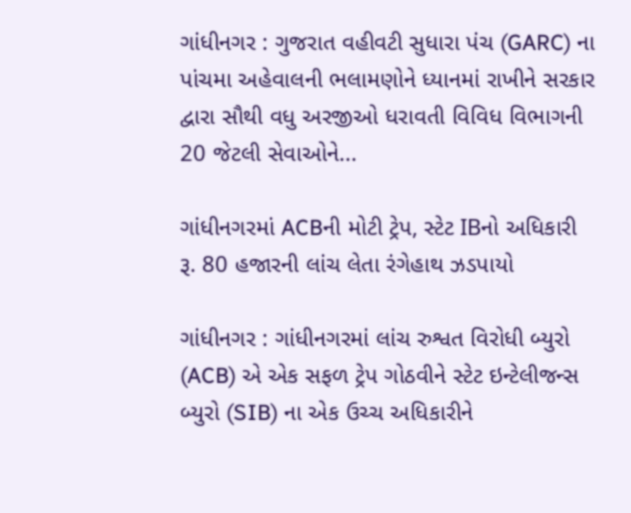ગાંધીનગર : ગુજરાત વહીવટી સુધારા પંચ (GARC) ના પાંચમા અહેવાલની ભલામણોને ધ્યાનમાં રાખીને સરકાર દ્વારા સૌથી વધુ અરજીઓ ધરાવતી વિવિધ વિભાગની 20 જેટલી સેવાઓને...

ગાંધીનગરમાં ACBની મોટી ટ્રેપ, સ્ટેટ IBનો અધિકારી રૂ. 80 હજારની લાંચ લેતા રંગેહાથ ઝડપાયો

ગાંધીનગર : ગાંધીનગરમાં લાંચ રુશ્વત વિરોધી બ્યુરો (ACB) એ એક સફળ ટ્રેપ ગોઠવીને સ્ટેટ ઇન્ટેલીજન્સ બ્યુરો (SIB) ના એક ઉચ્ચ અધિકારીને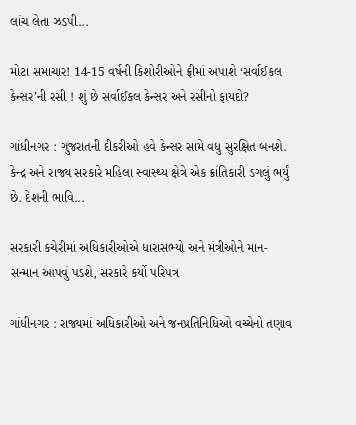લાંચ લેતા ઝડપી...

મોટા સમાચાર! 14-15 વર્ષની કિશોરીઓને ફ્રીમાં અપાશે ‘સર્વાઈકલ કેન્સર’ની રસી ! શું છે સર્વાઈકલ કેન્સર અને રસીનો ફાયદો?

ગાંધીનગર : ગુજરાતની દીકરીઓ હવે કેન્સર સામે વધુ સુરક્ષિત બનશે. કેન્દ્ર અને રાજ્ય સરકારે મહિલા સ્વાસ્થ્ય ક્ષેત્રે એક ક્રાંતિકારી ડગલું ભર્યું છે. દેશની ભાવિ...

સરકારી કચેરીમાં અધિકારીઓએ ધારાસભ્યો અને મંત્રીઓને માન-સન્માન આપવું પડશે, સરકારે કર્યો પરિપત્ર

ગાંધીનગર : રાજ્યમાં અધિકારીઓ અને જનપ્રતિનિધિઓ વચ્ચેનો તણાવ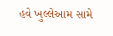હવે ખુલ્લેઆમ સામે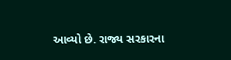આવ્યો છે. રાજ્ય સરકારના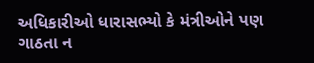અધિકારીઓ ધારાસભ્યો કે મંત્રીઓને પણ ગાઠતા ન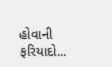હોવાની ફરિયાદો...